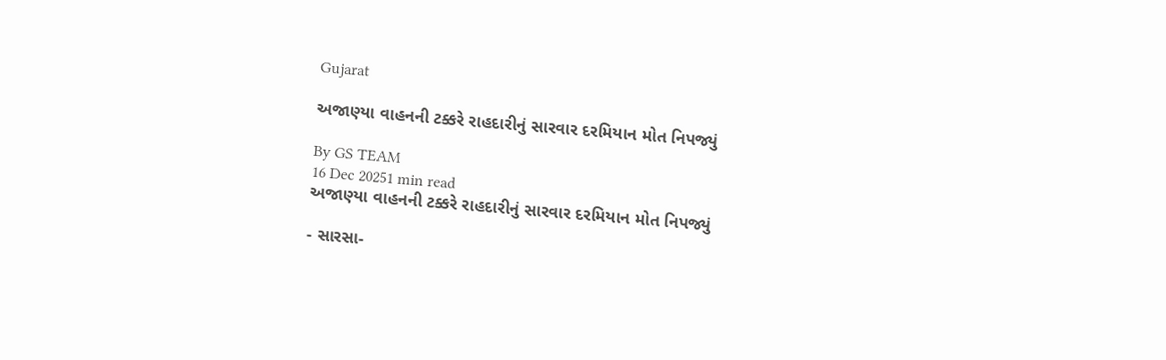Gujarat

અજાણ્યા વાહનની ટક્કરે રાહદારીનું સારવાર દરમિયાન મોત નિપજ્યું

By GS TEAM
16 Dec 20251 min read
અજાણ્યા વાહનની ટક્કરે રાહદારીનું સારવાર દરમિયાન મોત નિપજ્યું

- સારસા-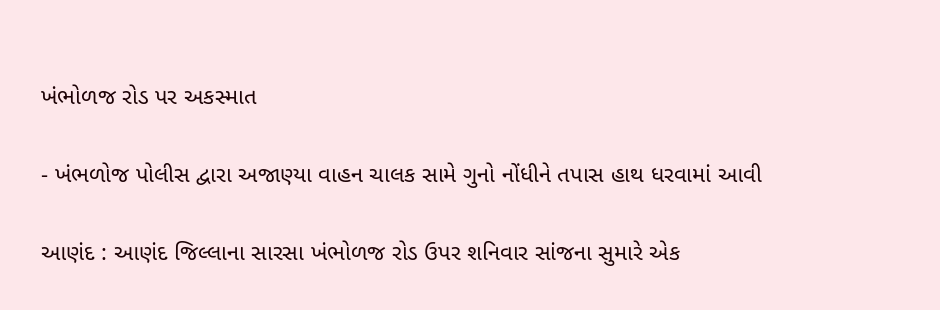ખંભોળજ રોડ પર અકસ્માત

- ખંભળોજ પોલીસ દ્વારા અજાણ્યા વાહન ચાલક સામે ગુનો નોંધીને તપાસ હાથ ધરવામાં આવી

આણંદ : આણંદ જિલ્લાના સારસા ખંભોળજ રોડ ઉપર શનિવાર સાંજના સુમારે એક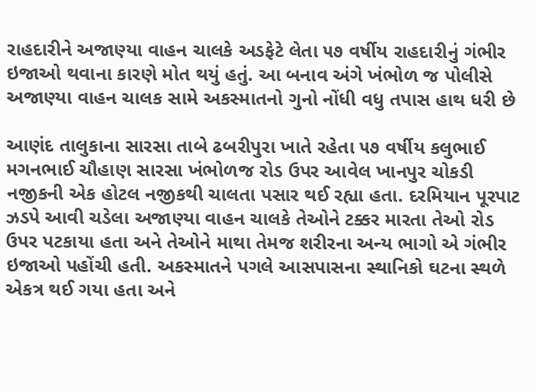રાહદારીને અજાણ્યા વાહન ચાલકે અડફેટે લેતા ૫૭ વર્ષીય રાહદારીનું ગંભીર ઇજાઓ થવાના કારણે મોત થયું હતું. આ બનાવ અંગે ખંભોળ જ પોલીસે અજાણ્યા વાહન ચાલક સામે અકસ્માતનો ગુનો નોંધી વધુ તપાસ હાથ ધરી છે

આણંદ તાલુકાના સારસા તાબે ઢબરીપુરા ખાતે રહેતા ૫૭ વર્ષીય કલુભાઈ મગનભાઈ ચૌહાણ સારસા ખંભોળજ રોડ ઉપર આવેલ ખાનપુર ચોકડી નજીકની એક હોટલ નજીકથી ચાલતા પસાર થઈ રહ્યા હતા. દરમિયાન પૂરપાટ ઝડપે આવી ચડેલા અજાણ્યા વાહન ચાલકે તેઓને ટક્કર મારતા તેઓ રોડ ઉપર પટકાયા હતા અને તેઓને માથા તેમજ શરીરના અન્ય ભાગો એ ગંભીર ઇજાઓ પહોંચી હતી. અકસ્માતને પગલે આસપાસના સ્થાનિકો ઘટના સ્થળે એકત્ર થઈ ગયા હતા અને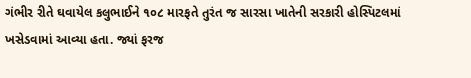ગંભીર રીતે ઘવાયેલ કલુભાઈને ૧૦૮ મારફતે તુરંત જ સારસા ખાતેની સરકારી હોસ્પિટલમાં ખસેડવામાં આવ્યા હતા. જ્યાં ફરજ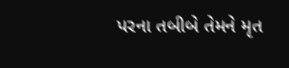પરના તબીબે તેમને મૃત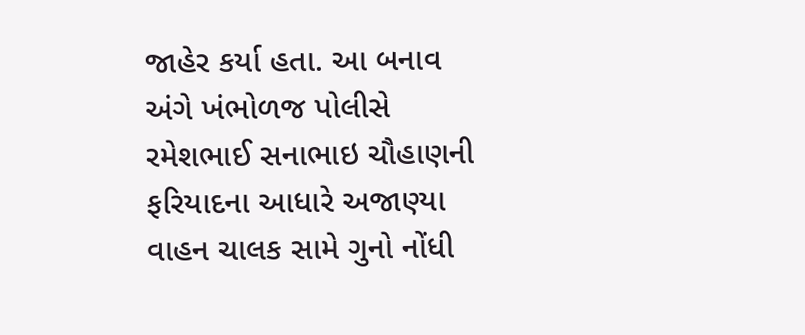જાહેર કર્યા હતા. આ બનાવ અંગે ખંભોળજ પોલીસે રમેશભાઈ સનાભાઇ ચૌહાણની ફરિયાદના આધારે અજાણ્યા વાહન ચાલક સામે ગુનો નોંધી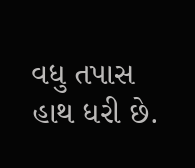વધુ તપાસ હાથ ધરી છે.